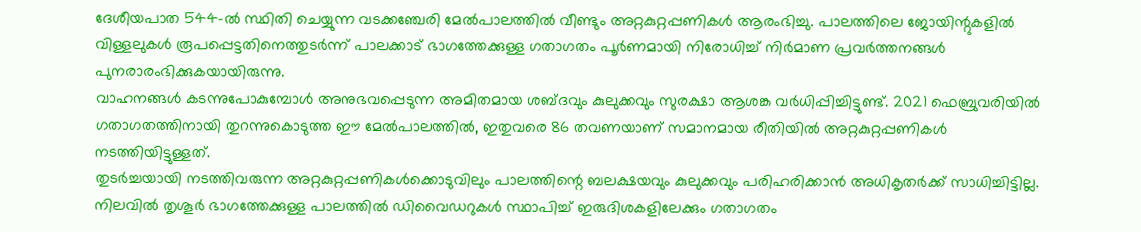ദേശീയപാത 544-ൽ സ്ഥിതി ചെയ്യുന്ന വടക്കഞ്ചേരി മേൽപാലത്തിൽ വീണ്ടും അറ്റകുറ്റപ്പണികൾ ആരംഭിച്ചു. പാലത്തിലെ ജോയിന്റുകളിൽ വിള്ളലുകൾ രൂപപ്പെട്ടതിനെത്തുടർന്ന് പാലക്കാട് ഭാഗത്തേക്കുള്ള ഗതാഗതം പൂർണമായി നിരോധിച്ച് നിർമാണ പ്രവർത്തനങ്ങൾ പുനരാരംഭിക്കുകയായിരുന്നു.
വാഹനങ്ങൾ കടന്നുപോകുമ്പോൾ അനുഭവപ്പെടുന്ന അമിതമായ ശബ്ദവും കുലുക്കവും സുരക്ഷാ ആശങ്ക വർധിപ്പിച്ചിട്ടുണ്ട്. 2021 ഫെബ്രുവരിയിൽ ഗതാഗതത്തിനായി തുറന്നുകൊടുത്ത ഈ മേൽപാലത്തിൽ, ഇതുവരെ 86 തവണയാണ് സമാനമായ രീതിയിൽ അറ്റകുറ്റപ്പണികൾ നടത്തിയിട്ടുള്ളത്.
തുടർച്ചയായി നടത്തിവരുന്ന അറ്റകുറ്റപ്പണികൾക്കൊടുവിലും പാലത്തിന്റെ ബലക്ഷയവും കുലുക്കവും പരിഹരിക്കാൻ അധികൃതർക്ക് സാധിച്ചിട്ടില്ല. നിലവിൽ തൃശൂർ ഭാഗത്തേക്കുള്ള പാലത്തിൽ ഡിവൈഡറുകൾ സ്ഥാപിച്ച് ഇരുദിശകളിലേക്കും ഗതാഗതം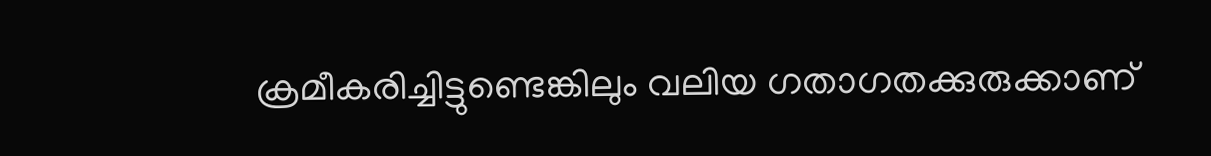ക്രമീകരിച്ചിട്ടുണ്ടെങ്കിലും വലിയ ഗതാഗതക്കുരുക്കാണ്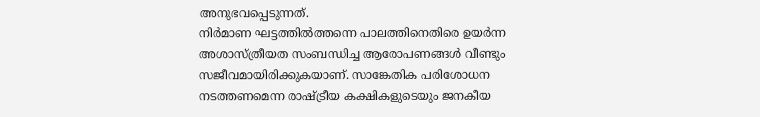അനുഭവപ്പെടുന്നത്.
നിർമാണ ഘട്ടത്തിൽത്തന്നെ പാലത്തിനെതിരെ ഉയർന്ന അശാസ്ത്രീയത സംബന്ധിച്ച ആരോപണങ്ങൾ വീണ്ടും സജീവമായിരിക്കുകയാണ്. സാങ്കേതിക പരിശോധന നടത്തണമെന്ന രാഷ്ട്രീയ കക്ഷികളുടെയും ജനകീയ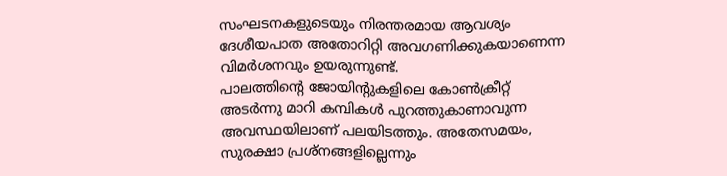സംഘടനകളുടെയും നിരന്തരമായ ആവശ്യം ദേശീയപാത അതോറിറ്റി അവഗണിക്കുകയാണെന്ന വിമർശനവും ഉയരുന്നുണ്ട്.
പാലത്തിന്റെ ജോയിന്റുകളിലെ കോൺക്രീറ്റ് അടർന്നു മാറി കമ്പികൾ പുറത്തുകാണാവുന്ന അവസ്ഥയിലാണ് പലയിടത്തും. അതേസമയം, സുരക്ഷാ പ്രശ്നങ്ങളില്ലെന്നും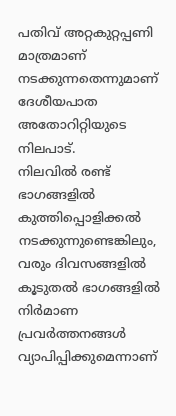പതിവ് അറ്റകുറ്റപ്പണി മാത്രമാണ് നടക്കുന്നതെന്നുമാണ് ദേശീയപാത അതോറിറ്റിയുടെ നിലപാട്.
നിലവിൽ രണ്ട് ഭാഗങ്ങളിൽ കുത്തിപ്പൊളിക്കൽ നടക്കുന്നുണ്ടെങ്കിലും, വരും ദിവസങ്ങളിൽ കൂടുതൽ ഭാഗങ്ങളിൽ നിർമാണ പ്രവർത്തനങ്ങൾ വ്യാപിപ്പിക്കുമെന്നാണ്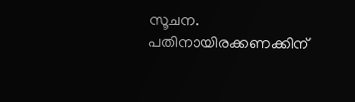സൂചന. പതിനായിരക്കണക്കിന്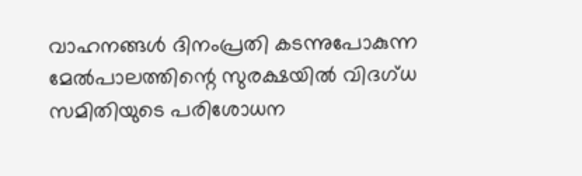വാഹനങ്ങൾ ദിനംപ്രതി കടന്നുപോകുന്ന മേൽപാലത്തിന്റെ സുരക്ഷയിൽ വിദഗ്ധ സമിതിയുടെ പരിശോധന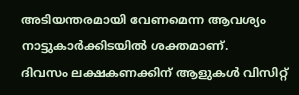അടിയന്തരമായി വേണമെന്ന ആവശ്യം നാട്ടുകാർക്കിടയിൽ ശക്തമാണ്.
ദിവസം ലക്ഷകണക്കിന് ആളുകൾ വിസിറ്റ്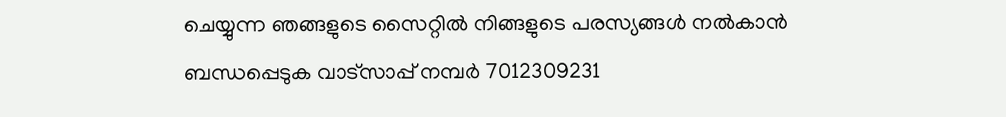ചെയ്യുന്ന ഞങ്ങളുടെ സൈറ്റിൽ നിങ്ങളുടെ പരസ്യങ്ങൾ നൽകാൻ ബന്ധപ്പെടുക വാട്സാപ്പ് നമ്പർ 7012309231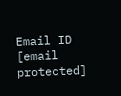Email ID [email protected]